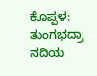ಕೊಪ್ಪಳ: ತುಂಗಭದ್ರಾ ನದಿಯ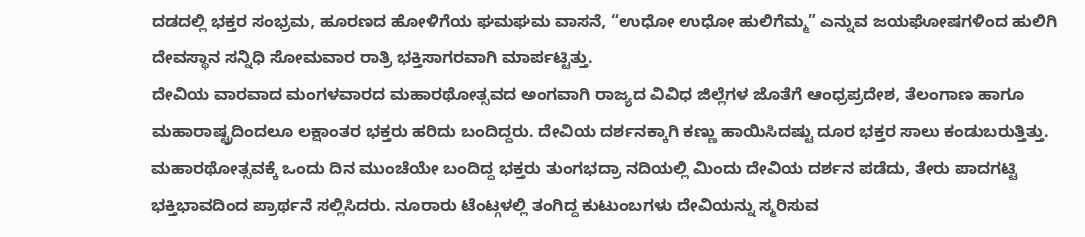ದಡದಲ್ಲಿ ಭಕ್ತರ ಸಂಭ್ರಮ, ಹೂರಣದ ಹೋಳಿಗೆಯ ಘಮಘಮ ವಾಸನೆ, “ಉಧೋ ಉಧೋ ಹುಲಿಗೆಮ್ಮ” ಎನ್ನುವ ಜಯಘೋಷಗಳಿಂದ ಹುಲಿಗಿ ದೇವಸ್ಥಾನ ಸನ್ನಿಧಿ ಸೋಮವಾರ ರಾತ್ರಿ ಭಕ್ತಿಸಾಗರವಾಗಿ ಮಾರ್ಪಟ್ಟಿತ್ತು.
ದೇವಿಯ ವಾರವಾದ ಮಂಗಳವಾರದ ಮಹಾರಥೋತ್ಸವದ ಅಂಗವಾಗಿ ರಾಜ್ಯದ ವಿವಿಧ ಜಿಲ್ಲೆಗಳ ಜೊತೆಗೆ ಆಂಧ್ರಪ್ರದೇಶ, ತೆಲಂಗಾಣ ಹಾಗೂ ಮಹಾರಾಷ್ಟ್ರದಿಂದಲೂ ಲಕ್ಷಾಂತರ ಭಕ್ತರು ಹರಿದು ಬಂದಿದ್ದರು. ದೇವಿಯ ದರ್ಶನಕ್ಕಾಗಿ ಕಣ್ಣು ಹಾಯಿಸಿದಷ್ಟು ದೂರ ಭಕ್ತರ ಸಾಲು ಕಂಡುಬರುತ್ತಿತ್ತು.
ಮಹಾರಥೋತ್ಸವಕ್ಕೆ ಒಂದು ದಿನ ಮುಂಚೆಯೇ ಬಂದಿದ್ದ ಭಕ್ತರು ತುಂಗಭದ್ರಾ ನದಿಯಲ್ಲಿ ಮಿಂದು ದೇವಿಯ ದರ್ಶನ ಪಡೆದು, ತೇರು ಪಾದಗಟ್ಟಿ ಭಕ್ತಿಭಾವದಿಂದ ಪ್ರಾರ್ಥನೆ ಸಲ್ಲಿಸಿದರು. ನೂರಾರು ಟೆಂಟ್ಗಳಲ್ಲಿ ತಂಗಿದ್ದ ಕುಟುಂಬಗಳು ದೇವಿಯನ್ನು ಸ್ಮರಿಸುವ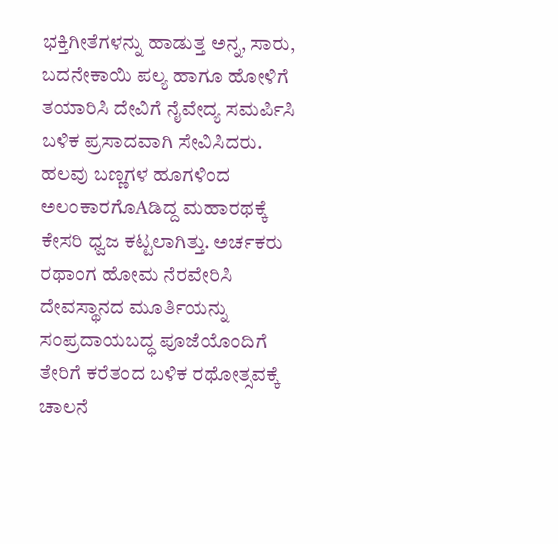ಭಕ್ತಿಗೀತೆಗಳನ್ನು ಹಾಡುತ್ತ ಅನ್ನ, ಸಾರು, ಬದನೇಕಾಯಿ ಪಲ್ಯ ಹಾಗೂ ಹೋಳಿಗೆ ತಯಾರಿಸಿ ದೇವಿಗೆ ನೈವೇದ್ಯ ಸಮರ್ಪಿಸಿ ಬಳಿಕ ಪ್ರಸಾದವಾಗಿ ಸೇವಿಸಿದರು.
ಹಲವು ಬಣ್ಣಗಳ ಹೂಗಳಿಂದ ಅಲಂಕಾರಗೊAಡಿದ್ದ ಮಹಾರಥಕ್ಕೆ ಕೇಸರಿ ಧ್ವಜ ಕಟ್ಟಲಾಗಿತ್ತು. ಅರ್ಚಕರು ರಥಾಂಗ ಹೋಮ ನೆರವೇರಿಸಿ ದೇವಸ್ಥಾನದ ಮೂರ್ತಿಯನ್ನು ಸಂಪ್ರದಾಯಬದ್ಧ ಪೂಜೆಯೊಂದಿಗೆ ತೇರಿಗೆ ಕರೆತಂದ ಬಳಿಕ ರಥೋತ್ಸವಕ್ಕೆ ಚಾಲನೆ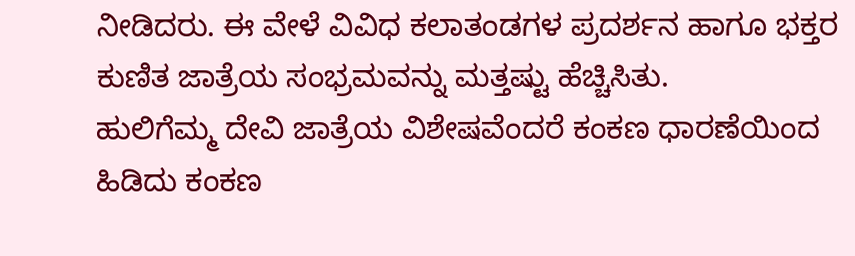ನೀಡಿದರು. ಈ ವೇಳೆ ವಿವಿಧ ಕಲಾತಂಡಗಳ ಪ್ರದರ್ಶನ ಹಾಗೂ ಭಕ್ತರ ಕುಣಿತ ಜಾತ್ರೆಯ ಸಂಭ್ರಮವನ್ನು ಮತ್ತಷ್ಟು ಹೆಚ್ಚಿಸಿತು.
ಹುಲಿಗೆಮ್ಮ ದೇವಿ ಜಾತ್ರೆಯ ವಿಶೇಷವೆಂದರೆ ಕಂಕಣ ಧಾರಣೆಯಿಂದ ಹಿಡಿದು ಕಂಕಣ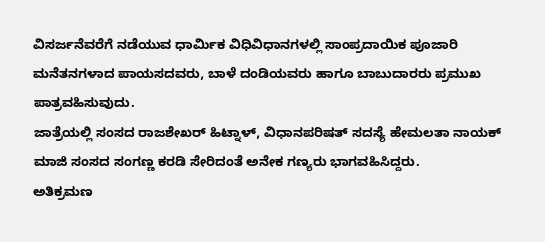ವಿಸರ್ಜನೆವರೆಗೆ ನಡೆಯುವ ಧಾರ್ಮಿಕ ವಿಧಿವಿಧಾನಗಳಲ್ಲಿ ಸಾಂಪ್ರದಾಯಿಕ ಪೂಜಾರಿ ಮನೆತನಗಳಾದ ಪಾಯಸದವರು, ಬಾಳೆ ದಂಡಿಯವರು ಹಾಗೂ ಬಾಬುದಾರರು ಪ್ರಮುಖ ಪಾತ್ರವಹಿಸುವುದು.
ಜಾತ್ರೆಯಲ್ಲಿ ಸಂಸದ ರಾಜಶೇಖರ್ ಹಿಟ್ನಾಳ್, ವಿಧಾನಪರಿಷತ್ ಸದಸ್ಯೆ ಹೇಮಲತಾ ನಾಯಕ್ ಮಾಜಿ ಸಂಸದ ಸಂಗಣ್ಣ ಕರಡಿ ಸೇರಿದಂತೆ ಅನೇಕ ಗಣ್ಯರು ಭಾಗವಹಿಸಿದ್ದರು.
ಅತಿಕ್ರಮಣ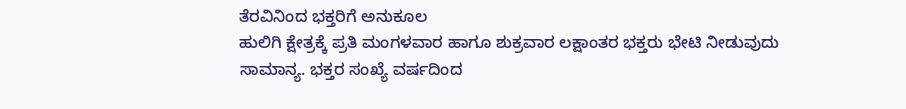ತೆರವಿನಿಂದ ಭಕ್ತರಿಗೆ ಅನುಕೂಲ
ಹುಲಿಗಿ ಕ್ಷೇತ್ರಕ್ಕೆ ಪ್ರತಿ ಮಂಗಳವಾರ ಹಾಗೂ ಶುಕ್ರವಾರ ಲಕ್ಷಾಂತರ ಭಕ್ತರು ಭೇಟಿ ನೀಡುವುದು ಸಾಮಾನ್ಯ. ಭಕ್ತರ ಸಂಖ್ಯೆ ವರ್ಷದಿಂದ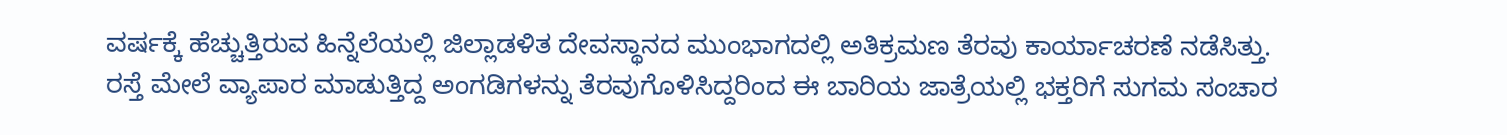ವರ್ಷಕ್ಕೆ ಹೆಚ್ಚುತ್ತಿರುವ ಹಿನ್ನೆಲೆಯಲ್ಲಿ ಜಿಲ್ಲಾಡಳಿತ ದೇವಸ್ಥಾನದ ಮುಂಭಾಗದಲ್ಲಿ ಅತಿಕ್ರಮಣ ತೆರವು ಕಾರ್ಯಾಚರಣೆ ನಡೆಸಿತ್ತು.
ರಸ್ತೆ ಮೇಲೆ ವ್ಯಾಪಾರ ಮಾಡುತ್ತಿದ್ದ ಅಂಗಡಿಗಳನ್ನು ತೆರವುಗೊಳಿಸಿದ್ದರಿಂದ ಈ ಬಾರಿಯ ಜಾತ್ರೆಯಲ್ಲಿ ಭಕ್ತರಿಗೆ ಸುಗಮ ಸಂಚಾರ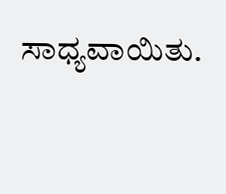ಸಾಧ್ಯವಾಯಿತು.